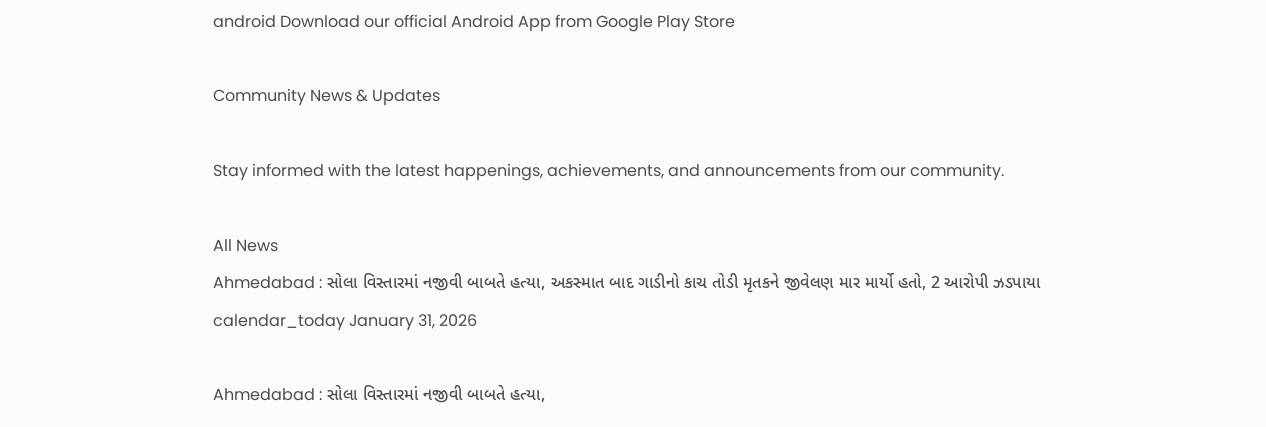android Download our official Android App from Google Play Store

Community News & Updates

Stay informed with the latest happenings, achievements, and announcements from our community.

All News
Ahmedabad : સોલા વિસ્તારમાં નજીવી બાબતે હત્યા, અકસ્માત બાદ ગાડીનો કાચ તોડી મૃતકને જીવેલણ માર માર્યો હતો, 2 આરોપી ઝડપાયા
calendar_today January 31, 2026

Ahmedabad : સોલા વિસ્તારમાં નજીવી બાબતે હત્યા,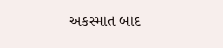અકસ્માત બાદ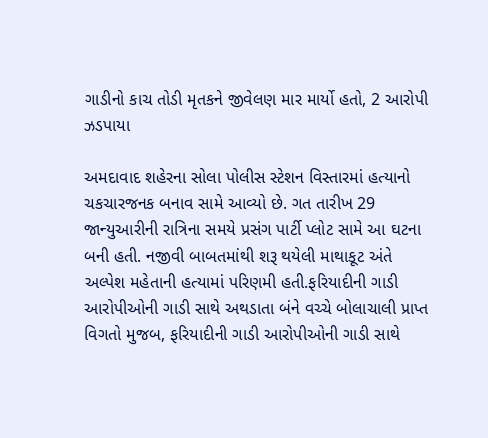ગાડીનો કાચ તોડી મૃતકને જીવેલણ માર માર્યો હતો, 2 આરોપી ઝડપાયા

અમદાવાદ શહેરના સોલા પોલીસ સ્ટેશન વિસ્તારમાં હત્યાનો ચકચારજનક બનાવ સામે આવ્યો છે. ગત તારીખ 29 જાન્યુઆરીની રાત્રિના સમયે પ્રસંગ પાર્ટી પ્લોટ સામે આ ઘટના બની હતી. નજીવી બાબતમાંથી શરૂ થયેલી માથાકૂટ અંતે અલ્પેશ મહેતાની હત્યામાં પરિણમી હતી.ફરિયાદીની ગાડી આરોપીઓની ગાડી સાથે અથડાતા બંને વચ્ચે બોલાચાલી પ્રાપ્ત વિગતો મુજબ, ફરિયાદીની ગાડી આરોપીઓની ગાડી સાથે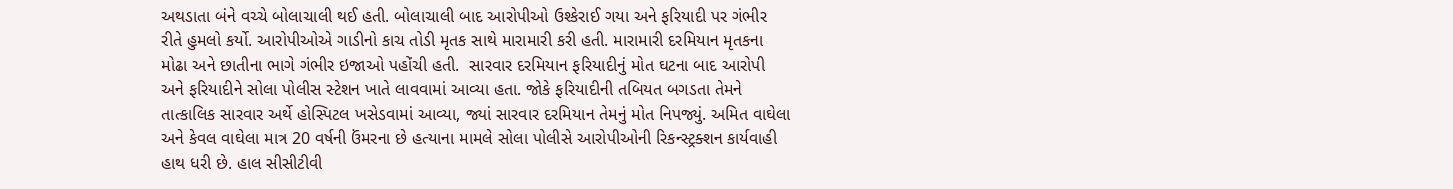અથડાતા બંને વચ્ચે બોલાચાલી થઈ હતી. બોલાચાલી બાદ આરોપીઓ ઉશ્કેરાઈ ગયા અને ફરિયાદી પર ગંભીર રીતે હુમલો કર્યો. આરોપીઓએ ગાડીનો કાચ તોડી મૃતક સાથે મારામારી કરી હતી. મારામારી દરમિયાન મૃતકના મોઢા અને છાતીના ભાગે ગંભીર ઇજાઓ પહોંચી હતી.  સારવાર દરમિયાન ફરિયાદીનું મોત ઘટના બાદ આરોપી અને ફરિયાદીને સોલા પોલીસ સ્ટેશન ખાતે લાવવામાં આવ્યા હતા. જોકે ફરિયાદીની તબિયત બગડતા તેમને તાત્કાલિક સારવાર અર્થે હોસ્પિટલ ખસેડવામાં આવ્યા, જ્યાં સારવાર દરમિયાન તેમનું મોત નિપજ્યું. અમિત વાઘેલા અને કેવલ વાઘેલા માત્ર 20 વર્ષની ઉંમરના છે હત્યાના મામલે સોલા પોલીસે આરોપીઓની રિકન્સ્ટ્રક્શન કાર્યવાહી હાથ ધરી છે. હાલ સીસીટીવી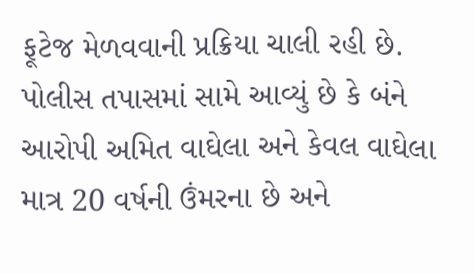ફૂટેજ મેળવવાની પ્રક્રિયા ચાલી રહી છે. પોલીસ તપાસમાં સામે આવ્યું છે કે બંને આરોપી અમિત વાઘેલા અને કેવલ વાઘેલા માત્ર 20 વર્ષની ઉંમરના છે અને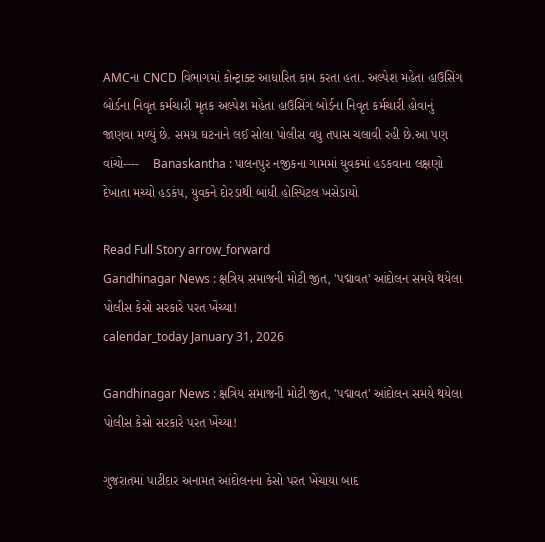AMCના CNCD વિભાગમાં કોન્ટ્રાક્ટ આધારિત કામ કરતા હતા. અલ્પેશ મહેતા હાઉસિંગ બોર્ડના નિવૃત કર્મચારી મૃતક અલ્પેશ મહેતા હાઉસિંગ બોર્ડના નિવૃત કર્મચારી હોવાનું જાણવા મળ્યું છે. સમગ્ર ઘટનાને લઈ સોલા પોલીસ વધુ તપાસ ચલાવી રહી છે.આ પણ વાંચો----    Banaskantha : પાલનપુર નજીકના ગામમાં યુવકમાં હડકવાના લક્ષણો દેખાતા મચ્યો હડકંપ, યુવકને દોરડાથી બાંધી હોસ્પિટલ ખસેડાયો

Read Full Story arrow_forward
Gandhinagar News : ક્ષત્રિય સમાજની મોટી જીત, 'પદ્માવત' આંદોલન સમયે થયેલા પોલીસ કેસો સરકારે પરત ખેંચ્યા!
calendar_today January 31, 2026

Gandhinagar News : ક્ષત્રિય સમાજની મોટી જીત, 'પદ્માવત' આંદોલન સમયે થયેલા પોલીસ કેસો સરકારે પરત ખેંચ્યા!

ગુજરાતમાં પાટીદાર અનામત આંદોલનના કેસો પરત ખેંચાયા બાદ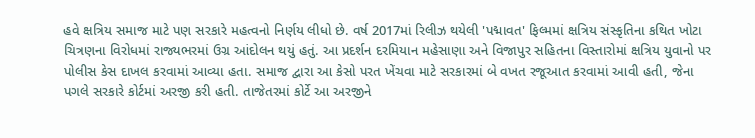હવે ક્ષત્રિય સમાજ માટે પણ સરકારે મહત્વનો નિર્ણય લીધો છે. વર્ષ 2017માં રિલીઝ થયેલી 'પદ્માવત' ફિલ્મમાં ક્ષત્રિય સંસ્કૃતિના કથિત ખોટા ચિત્રણના વિરોધમાં રાજ્યભરમાં ઉગ્ર આંદોલન થયું હતું. આ પ્રદર્શન દરમિયાન મહેસાણા અને વિજાપુર સહિતના વિસ્તારોમાં ક્ષત્રિય યુવાનો પર પોલીસ કેસ દાખલ કરવામાં આવ્યા હતા. સમાજ દ્વારા આ કેસો પરત ખેંચવા માટે સરકારમાં બે વખત રજૂઆત કરવામાં આવી હતી, જેના પગલે સરકારે કોર્ટમાં અરજી કરી હતી. તાજેતરમાં કોર્ટે આ અરજીને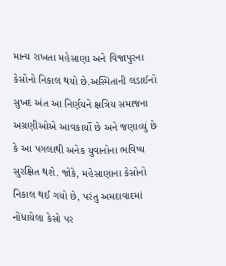માન્ય રાખતા મહેસાણા અને વિજાપુરના કેસોનો નિકાલ થયો છે.અસ્મિતાની લડાઈનો સુખદ અંત આ નિર્ણયને ક્ષત્રિય સમાજના અગ્રણીઓએ આવકાર્યો છે અને જણાવ્યું છે કે આ પગલાથી અનેક યુવાનોના ભવિષ્ય સુરક્ષિત થશે. જોકે, મહેસાણાના કેસોનો નિકાલ થઈ ગયો છે, પરંતુ અમદાવાદમાં નોંધાયેલા કેસો પર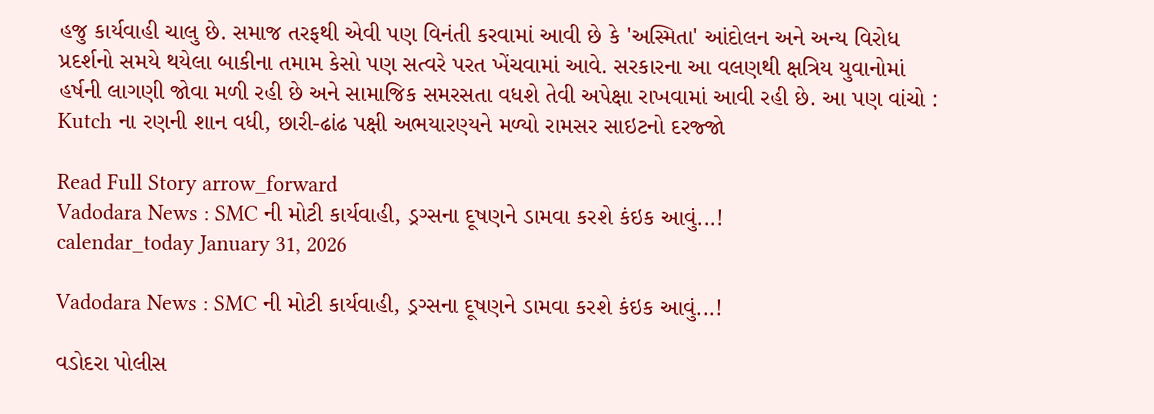હજુ કાર્યવાહી ચાલુ છે. સમાજ તરફથી એવી પણ વિનંતી કરવામાં આવી છે કે 'અસ્મિતા' આંદોલન અને અન્ય વિરોધ પ્રદર્શનો સમયે થયેલા બાકીના તમામ કેસો પણ સત્વરે પરત ખેંચવામાં આવે. સરકારના આ વલણથી ક્ષત્રિય યુવાનોમાં હર્ષની લાગણી જોવા મળી રહી છે અને સામાજિક સમરસતા વધશે તેવી અપેક્ષા રાખવામાં આવી રહી છે. આ પણ વાંચો : Kutch ના રણની શાન વધી, છારી-ઢાંઢ પક્ષી અભયારણ્યને મળ્યો રામસર સાઇટનો દરજ્જો

Read Full Story arrow_forward
Vadodara News : SMC ની મોટી કાર્યવાહી, ડ્રગ્સના દૂષણને ડામવા કરશે કંઇક આવું...!
calendar_today January 31, 2026

Vadodara News : SMC ની મોટી કાર્યવાહી, ડ્રગ્સના દૂષણને ડામવા કરશે કંઇક આવું...!

વડોદરા પોલીસ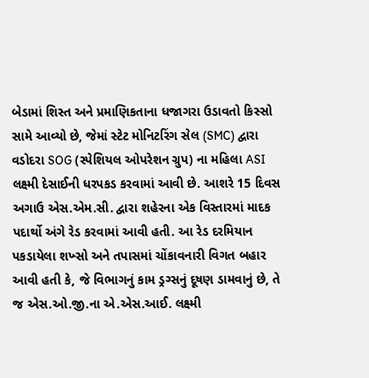બેડામાં શિસ્ત અને પ્રમાણિકતાના ધજાગરા ઉડાવતો કિસ્સો સામે આવ્યો છે, જેમાં સ્ટેટ મોનિટરિંગ સેલ (SMC) દ્વારા વડોદરા SOG (સ્પેશિયલ ઓપરેશન ગ્રુપ) ના મહિલા ASI લક્ષ્મી દેસાઈની ધરપકડ કરવામાં આવી છે. આશરે 15 દિવસ અગાઉ એસ.એમ.સી. દ્વારા શહેરના એક વિસ્તારમાં માદક પદાર્થો અંગે રેડ કરવામાં આવી હતી. આ રેડ દરમિયાન પકડાયેલા શખ્સો અને તપાસમાં ચોંકાવનારી વિગત બહાર આવી હતી કે, જે વિભાગનું કામ ડ્રગ્સનું દૂષણ ડામવાનું છે, તે જ એસ.ઓ.જી.ના એ.એસ.આઈ. લક્ષ્મી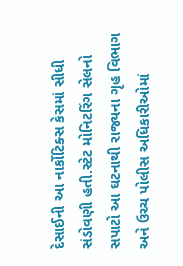દેસાઈની આ નાર્કોટિક્સ કેસમાં સીધી સંડોવણી હતી.સ્ટેટ મોનિટરિંગ સેલનો સપાટો આ ઘટનાથી રાજ્યના ગૃહ વિભાગ અને ઉચ્ચ પોલીસ અધિકારીઓમાં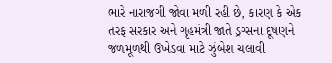ભારે નારાજગી જોવા મળી રહી છે, કારણ કે એક તરફ સરકાર અને ગૃહમંત્રી જાતે ડ્રગ્સના દૂષણને જળમૂળથી ઉખેડવા માટે ઝુંબેશ ચલાવી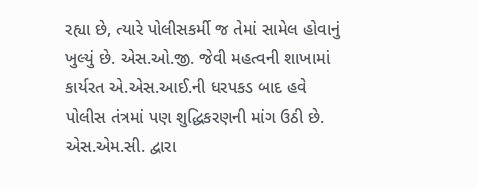રહ્યા છે, ત્યારે પોલીસકર્મી જ તેમાં સામેલ હોવાનું ખુલ્યું છે. એસ.ઓ.જી. જેવી મહત્વની શાખામાં કાર્યરત એ.એસ.આઈ.ની ધરપકડ બાદ હવે પોલીસ તંત્રમાં પણ શુદ્ધિકરણની માંગ ઉઠી છે. એસ.એમ.સી. દ્વારા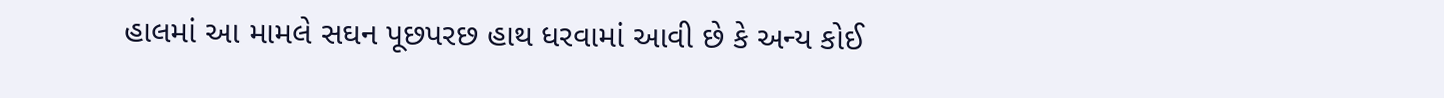હાલમાં આ મામલે સઘન પૂછપરછ હાથ ધરવામાં આવી છે કે અન્ય કોઈ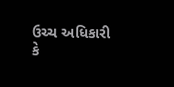ઉચ્ચ અધિકારી કે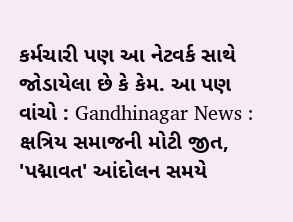કર્મચારી પણ આ નેટવર્ક સાથે જોડાયેલા છે કે કેમ. આ પણ વાંચો : Gandhinagar News : ક્ષત્રિય સમાજની મોટી જીત, 'પદ્માવત' આંદોલન સમયે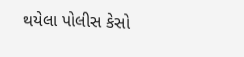થયેલા પોલીસ કેસો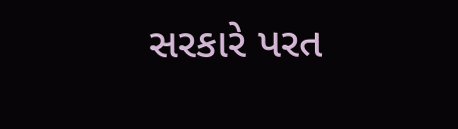સરકારે પરત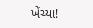ખેંચ્યા!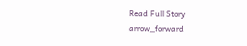Read Full Story arrow_forward